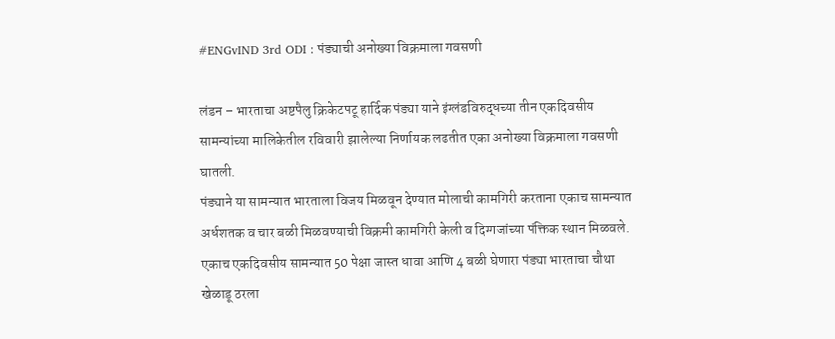#ENGvIND 3rd ODI : पंड्याची अनोख्या विक्रमाला गवसणी

लंडन – भारताचा अष्टपैलु क्रिकेटपटू हार्दिक पंड्या याने इंग्लंडविरुद्धच्या तीन एकदिवसीय सामन्यांच्या मालिकेतील रविवारी झालेल्या निर्णायक लढतीत एका अनोख्या विक्रमाला गवसणी घातली.
पंड्याने या सामन्यात भारताला विजय मिळवून देण्यात मोलाची कामगिरी करताना एकाच सामन्यात अर्धशतक व चार बळी मिळवण्याची विक्रमी कामगिरी केली व दिग्गजांच्या पंक्तिक स्थान मिळवले.
एकाच एकदिवसीय सामन्यात 50 पेक्षा जास्त धावा आणि 4 बळी घेणारा पंड्या भारताचा चौथा खेळाडू ठरला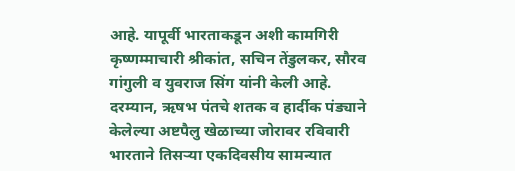आहे. यापूर्वी भारताकडून अशी कामगिरी कृष्णम्माचारी श्रीकांत, सचिन तेंडुलकर, सौरव गांगुली व युवराज सिंग यांनी केली आहे.
दरम्यान, ऋषभ पंतचे शतक व हार्दीक पंड्याने केलेल्या अष्टपैलु खेळाच्या जोरावर रविवारी भारताने तिसऱ्या एकदिवसीय सामन्यात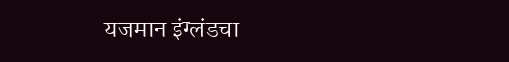यजमान इंग्लंडचा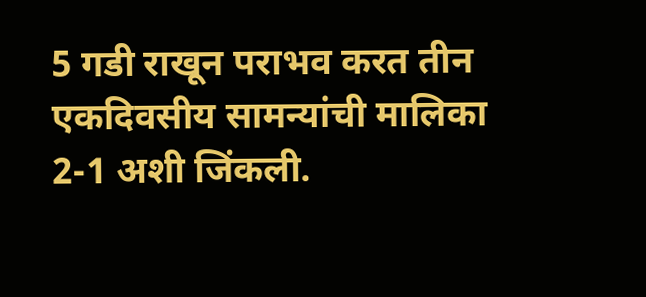5 गडी राखून पराभव करत तीन एकदिवसीय सामन्यांची मालिका 2-1 अशी जिंकली.